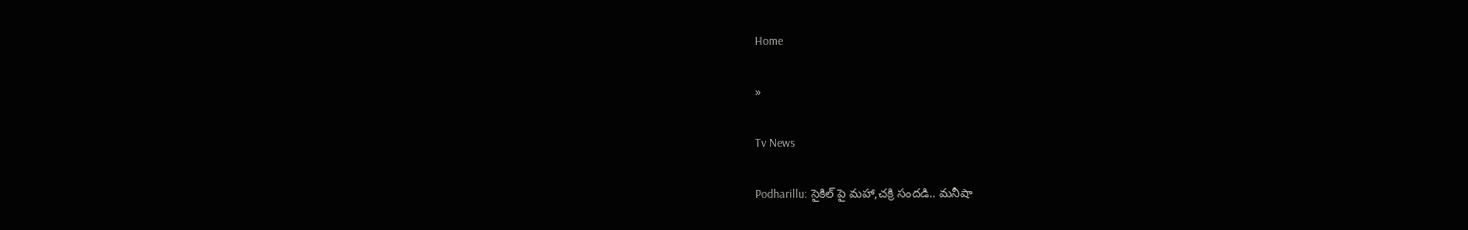Home

»

Tv News

Podharillu: సైకిల్ పై మహా,చక్రి సందడి.. మనీషా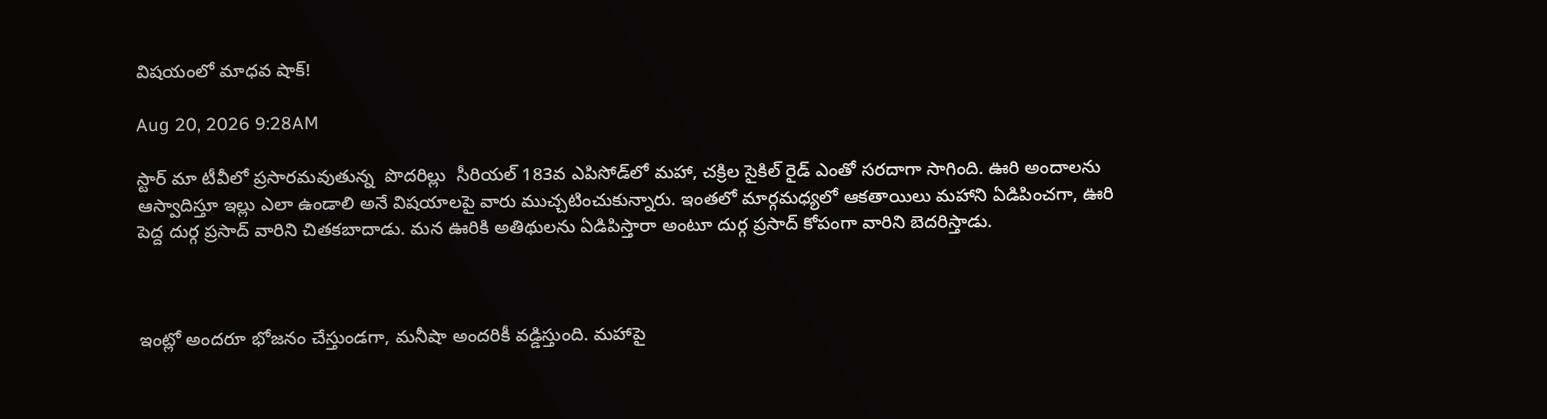విషయంలో మాధవ షాక్!

Aug 20, 2026 9:28AM

స్టార్ మా టీవీలో ప్రసారమవుతున్న  పొదరిల్లు  సీరియల్ 183వ ఎపిసోడ్‌లో మహా, చక్రిల సైకిల్ రైడ్ ఎంతో సరదాగా సాగింది. ఊరి అందాలను ఆస్వాదిస్తూ ఇల్లు ఎలా ఉండాలి అనే విషయాలపై వారు ముచ్చటించుకున్నారు. ఇంతలో మార్గమధ్యలో ఆకతాయిలు మహాని ఏడిపించగా, ఊరి పెద్ద దుర్గ ప్రసాద్ వారిని చితకబాదాడు. మన ఊరికి అతిథులను ఏడిపిస్తారా అంటూ దుర్గ ప్రసాద్ కోపంగా వారిని బెదరిస్తాడు.



ఇంట్లో అందరూ భోజనం చేస్తుండగా, మనీషా అందరికీ వడ్డిస్తుంది. మహాపై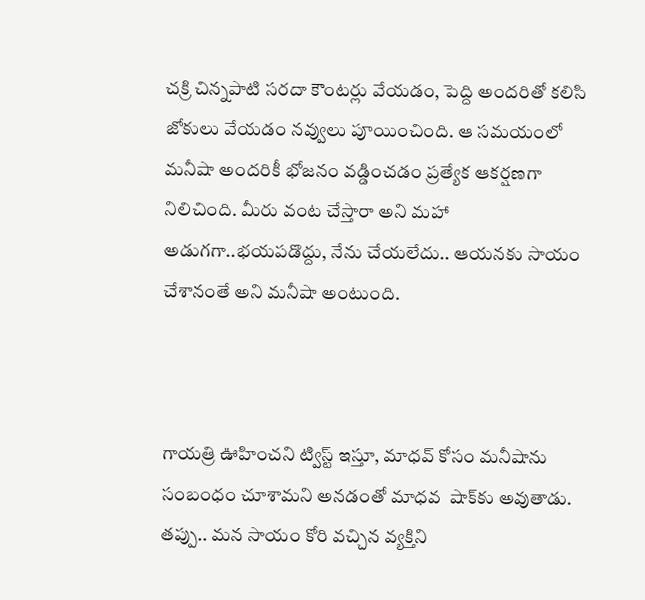చక్రి చిన్నపాటి సరదా కౌంటర్లు వేయడం, పెద్ది అందరితో కలిసి జోకులు వేయడం నవ్వులు పూయించింది. ఆ సమయంలో మనీషా అందరికీ భోజనం వడ్డించడం ప్రత్యేక ఆకర్షణగా నిలిచింది. మీరు వంట చేస్తారా అని మహా అడుగగా..భయపడొద్దు, నేను చేయలేదు.. ఆయనకు సాయం చేశానంతే అని మనీషా అంటుంది.



గాయత్రి ఊహించని ట్విస్ట్ ఇస్తూ, మాధవ్ కోసం మనీషాను సంబంధం చూశామని అనడంతో మాధవ  షాక్‌కు అవుతాడు. తప్పు.. మన సాయం కోరి వచ్చిన వ్యక్తిని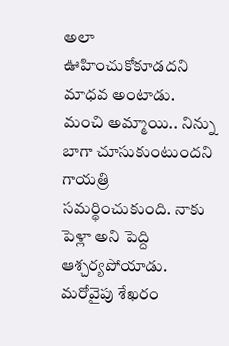అలా ఊహించుకోకూడదని మాధవ అంటాడు. మంచి అమ్మాయి.. నిన్ను బాగా చూసుకుంటుందని గాయత్రి సమర్థించుకుంది. నాకు పెళ్లా అని పెద్ది ఆశ్చర్యపోయాడు. మరోవైపు శేఖరం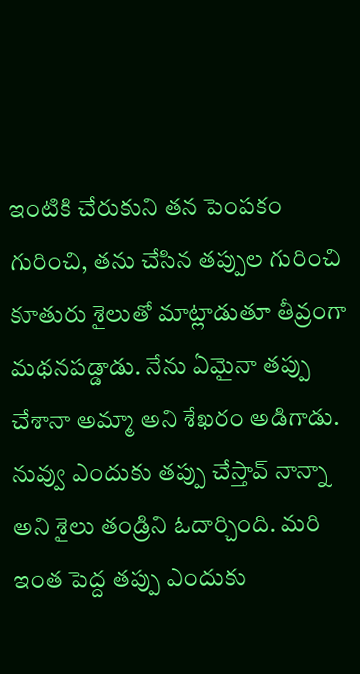ఇంటికి చేరుకుని తన పెంపకం గురించి, తను చేసిన తప్పుల గురించి కూతురు శైలుతో మాట్లాడుతూ తీవ్రంగా మథనపడ్డాడు. నేను ఏమైనా తప్పు చేశానా అమ్మా అని శేఖరం అడిగాడు. నువ్వు ఎందుకు తప్పు చేస్తావ్ నాన్నా అని శైలు తండ్రిని ఓదార్చింది. మరి ఇంత పెద్ద తప్పు ఎందుకు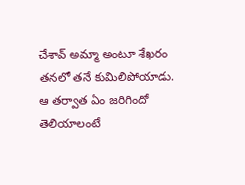చేశావ్ అమ్మా అంటూ శేఖరం తనలో తనే కుమిలిపోయాడు. ఆ తర్వాత ఏం జరిగిందో తెలియాలంటే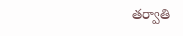తర్వాతి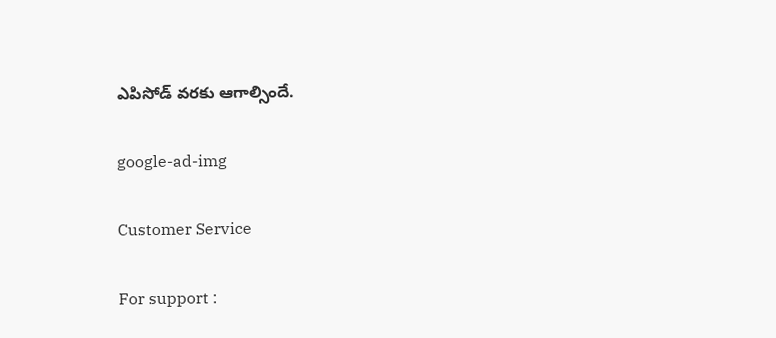ఎపిసోడ్ వరకు ఆగాల్సిందే.

google-ad-img

Customer Service

For support :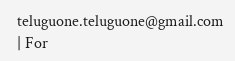teluguone.teluguone@gmail.com | For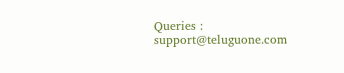Queries : support@teluguone.com